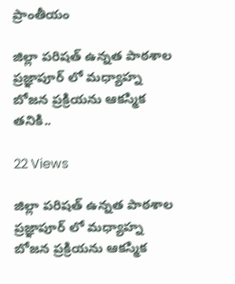ప్రాంతీయం

జిల్లా పరిషత్ ఉన్నత పాఠశాల ప్రజ్ఞాపూర్ లో మధ్యాహ్న బోజన ప్రక్రియను ఆకస్మిక తనికి..

22 Views

జిల్లా పరిషత్ ఉన్నత పాఠశాల ప్రజ్ఞాపూర్ లో మధ్యాహ్న బోజన ప్రక్రియను ఆకస్మిక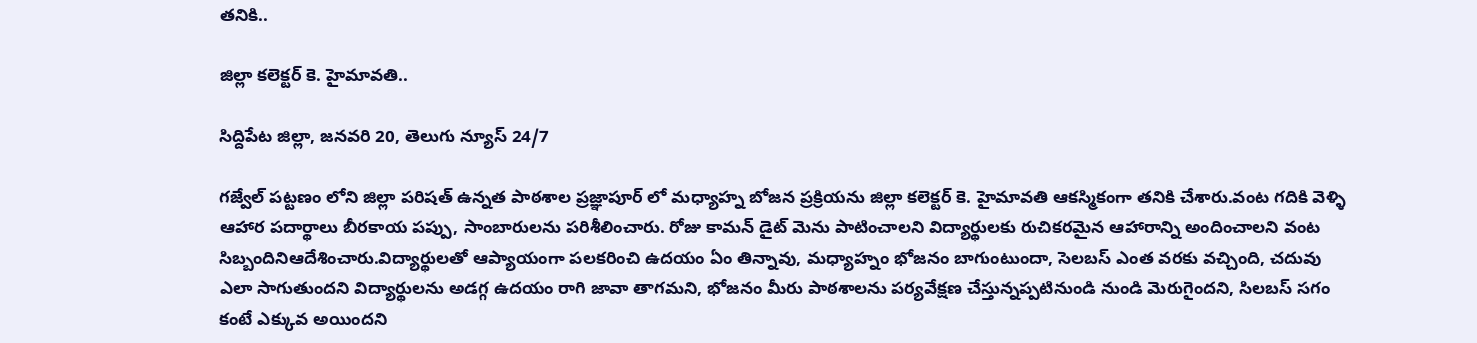తనికి..

జిల్లా కలెక్టర్ కె. హైమావతి..

సిద్దిపేట జిల్లా, జనవరి 20, తెలుగు న్యూస్ 24/7

గజ్వేల్ పట్టణం లోని జిల్లా పరిషత్ ఉన్నత పాఠశాల ప్రజ్ఞాపూర్ లో మధ్యాహ్న బోజన ప్రక్రియను జిల్లా కలెక్టర్ కె. హైమావతి ఆకస్మికంగా తనికి చేశారు.వంట గదికి వెళ్ళి ఆహార పదార్థాలు బీరకాయ పప్పు, సాంబారులను పరిశీలించారు. రోజు కామన్ డైట్ మెను పాటించాలని విద్యార్థులకు రుచికరమైన ఆహారాన్ని అందించాలని వంట సిబ్బందినిఆదేశించారు.విద్యార్థులతో ఆప్యాయంగా పలకరించి ఉదయం ఏం తిన్నావు, మధ్యాహ్నం భోజనం బాగుంటుందా, సెలబస్ ఎంత వరకు వచ్చింది, చదువు ఎలా సాగుతుందని విద్యార్థులను అడగ్గ ఉదయం రాగి జావా తాగమని, భోజనం మీరు పాఠశాలను పర్యవేక్షణ చేస్తున్నప్పటినుండి నుండి మెరుగైందని, సిలబస్ సగం కంటే ఎక్కువ అయిందని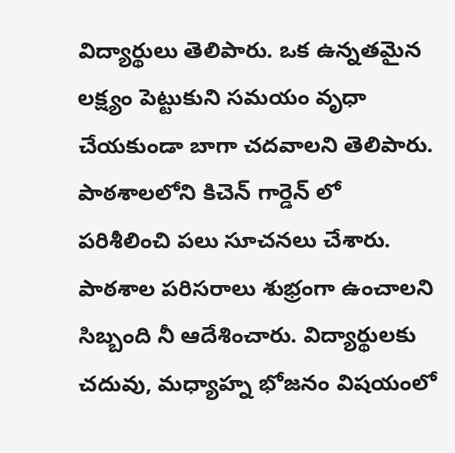విద్యార్థులు తెలిపారు. ఒక ఉన్నతమైన లక్ష్యం పెట్టుకుని సమయం వృధా చేయకుండా బాగా చదవాలని తెలిపారు. పాఠశాలలోని కిచెన్ గార్డెన్ లో పరిశీలించి పలు సూచనలు చేశారు. పాఠశాల పరిసరాలు శుభ్రంగా ఉంచాలని సిబ్బంది నీ ఆదేశించారు. విద్యార్థులకు చదువు, మధ్యాహ్న భోజనం విషయంలో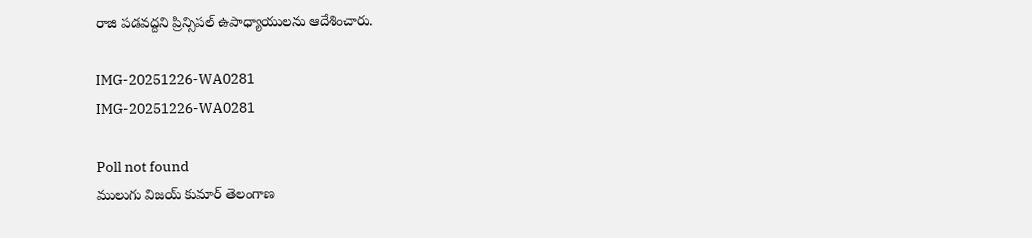రాజి పడవద్దని ప్రిన్సిపల్ ఉపాధ్యాయులను ఆదేశించారు.

IMG-20251226-WA0281
IMG-20251226-WA0281

Poll not found
ములుగు విజయ్ కుమార్ తెలంగాణ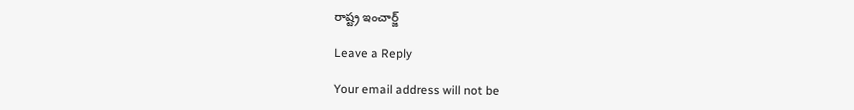రాష్ట్ర ఇంచార్జ్

Leave a Reply

Your email address will not be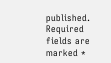published. Required fields are marked *